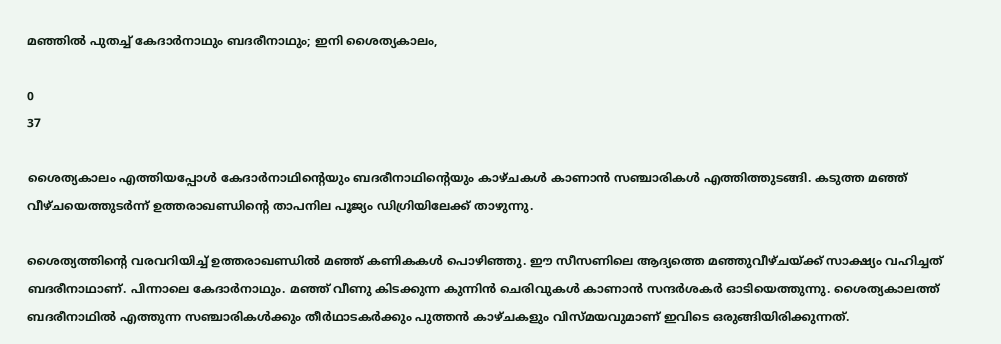മഞ്ഞിൽ പുതച്ച് കേദാർനാഥും ബദരീനാഥും; ഇനി ശൈത്യകാലം,

0
37

ശൈത്യകാലം എത്തിയപ്പോൾ കേദാർനാഥിൻ്റെയും ബദരീനാഥിൻ്റെയും കാഴ്‌ചകൾ കാണാൻ സഞ്ചാരികൾ എത്തിത്തുടങ്ങി. കടുത്ത മഞ്ഞ് വീഴ്‌ചയെത്തുടർന്ന് ഉത്തരാഖണ്ഡിൻ്റെ താപനില പൂജ്യം ഡിഗ്രിയിലേക്ക് താഴുന്നു.

ശൈത്യത്തിൻ്റെ വരവറിയിച്ച് ഉത്തരാഖണ്ഡിൽ മഞ്ഞ് കണികകൾ പൊഴിഞ്ഞു. ഈ സീസണിലെ ആദ്യത്തെ മഞ്ഞുവീഴ്‌ചയ്‌ക്ക് സാക്ഷ്യം വഹിച്ചത് ബദരീനാഥാണ്. പിന്നാലെ കേദാർനാഥും. മഞ്ഞ് വീണു കിടക്കുന്ന കുന്നിൻ ചെരിവുകൾ കാണാൻ സന്ദർശകർ ഓടിയെത്തുന്നു. ശൈത്യകാലത്ത് ബദരീനാഥിൽ എത്തുന്ന സഞ്ചാരികൾക്കും തീർഥാടകർക്കും പുത്തൻ കാഴ്‌ചകളും വിസ്‌മയവുമാണ് ഇവിടെ ഒരുങ്ങിയിരിക്കുന്നത്.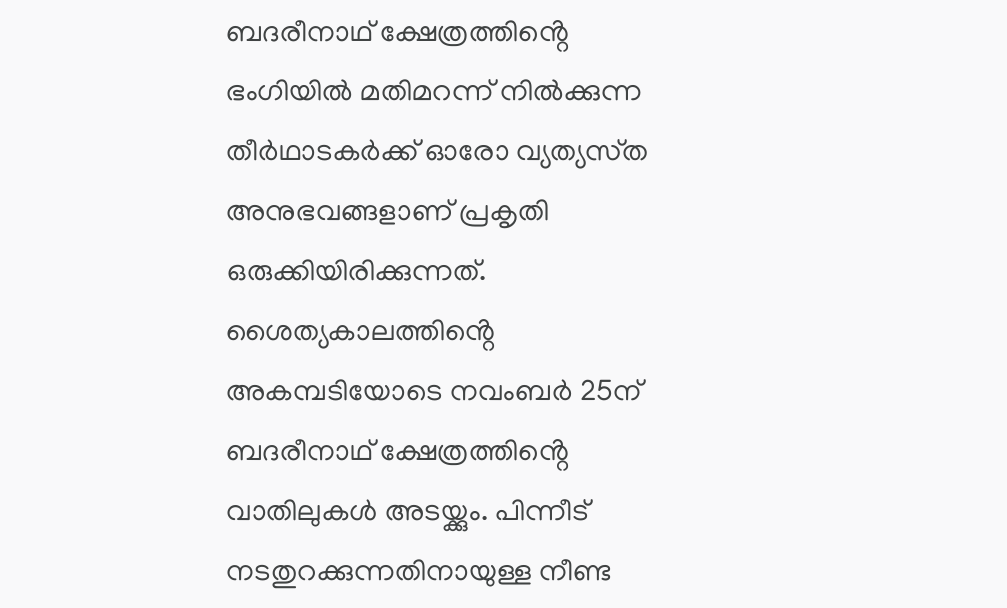ബദരീനാഥ് ക്ഷേത്രത്തിൻ്റെ ഭംഗിയിൽ മതിമറന്ന് നിൽക്കുന്ന തീർഥാടകർക്ക് ഓരോ വ്യത്യസ്‌ത അനുഭവങ്ങളാണ് പ്രകൃതി ഒരുക്കിയിരിക്കുന്നത്. ശൈത്യകാലത്തിൻ്റെ അകമ്പടിയോടെ നവംബർ 25ന് ബദരീനാഥ് ക്ഷേത്രത്തിൻ്റെ വാതിലുകൾ അടയ്ക്കും. പിന്നീട് നടതുറക്കുന്നതിനായുള്ള നീണ്ട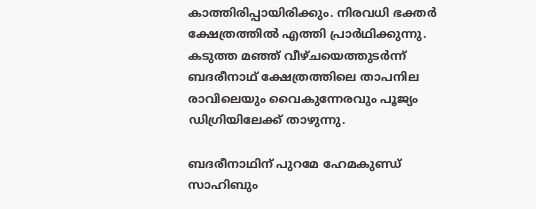കാത്തിരിപ്പായിരിക്കും. നിരവധി ഭക്തർ ക്ഷേത്രത്തിൽ എത്തി പ്രാർഥിക്കുന്നു. കടുത്ത മഞ്ഞ് വീഴ്‌ചയെത്തുടർന്ന് ബദരീനാഥ് ക്ഷേത്രത്തിലെ താപനില രാവിലെയും വൈകുന്നേരവും പൂജ്യം ഡിഗ്രിയിലേക്ക് താഴുന്നു.

ബദരീനാഥിന് പുറമേ ഹേമകുണ്ഡ് സാഹിബും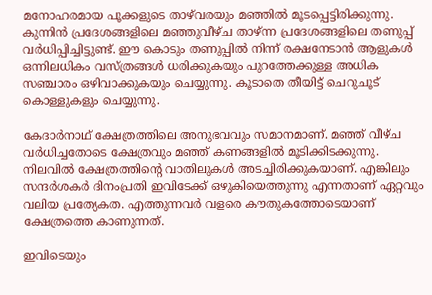മനോഹരമായ പൂക്കളുടെ താഴ്‌വരയും മഞ്ഞിൽ മൂടപ്പെട്ടിരിക്കുന്നു. കുന്നിൻ പ്രദേശങ്ങളിലെ മഞ്ഞുവീഴ്‌ച താഴ്ന്ന പ്രദേശങ്ങളിലെ തണുപ്പ് വർധിപ്പിച്ചിട്ടുണ്ട്. ഈ കൊടും തണുപ്പിൽ നിന്ന് രക്ഷനേടാൻ ആളുകൾ ഒന്നിലധികം വസ്‌ത്രങ്ങൾ ധരിക്കുകയും പുറത്തേക്കുള്ള അധിക സഞ്ചാരം ഒഴിവാക്കുകയും ചെയ്യുന്നു. കൂടാതെ തീയിട്ട് ചെറുചൂട് കൊള്ളുകളും ചെയ്യുന്നു.

കേദാർനാഥ് ക്ഷേത്രത്തിലെ അനുഭവവും സമാനമാണ്. മഞ്ഞ് വീഴ്‌ച വർധിച്ചതോടെ ക്ഷേത്രവും മഞ്ഞ് കണങ്ങളിൽ മൂടിക്കിടക്കുന്നു. നിലവിൽ ക്ഷേത്രത്തിൻ്റെ വാതിലുകൾ അടച്ചിരിക്കുകയാണ്. എങ്കിലും സന്ദർശകർ ദിനംപ്രതി ഇവിടേക്ക് ഒഴുകിയെത്തുന്നു എന്നതാണ് ഏറ്റവും വലിയ പ്രത്യേകത. എത്തുന്നവർ വളരെ കൗതുകത്തോടെയാണ് ക്ഷേത്രത്തെ കാണുന്നത്.

ഇവിടെയും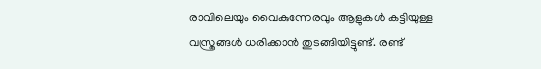രാവിലെയും വൈകുന്നേരവും ആളുകൾ കട്ടിയുള്ള വസ്ത്രങ്ങൾ ധരിക്കാൻ തുടങ്ങിയിട്ടുണ്ട്. രണ്ട്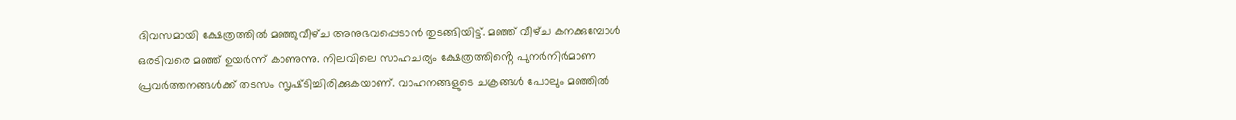ദിവസമായി ക്ഷേത്രത്തിൽ മഞ്ഞുവീഴ്‌ച അനുഭവപ്പെടാൻ തുടങ്ങിയിട്ട്. മഞ്ഞ് വീഴ്‌ച കനക്കുമ്പോൾ ഒരടിവരെ മഞ്ഞ് ഉയർന്ന് കാണുന്നു. നിലവിലെ സാഹചര്യം ക്ഷേത്രത്തിൻ്റെ പുനർനിർമാണ പ്രവർത്തനങ്ങൾക്ക് തടസം സൃഷ്‌ടിച്ചിരിക്കുകയാണ്. വാഹനങ്ങളുടെ ചക്രങ്ങൾ പോലും മഞ്ഞിൽ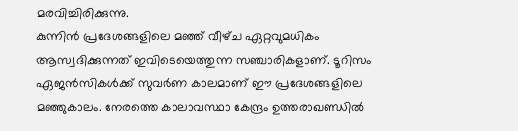മരവിച്ചിരിക്കുന്നു.
കുന്നിൻ പ്രദേശങ്ങളിലെ മഞ്ഞ് വീഴ്‌ച ഏറ്റവുമധികം ആസ്വദിക്കുന്നത് ഇവിടെയെത്തുന്ന സഞ്ചാരികളാണ്. ടൂറിസം ഏജന്‍സികൾക്ക് സുവർണ കാലമാണ് ഈ പ്രദേശങ്ങളിലെ മഞ്ഞുകാലം. നേരത്തെ കാലാവസ്ഥാ കേന്ദ്രം ഉത്തരാഖണ്ഡിൽ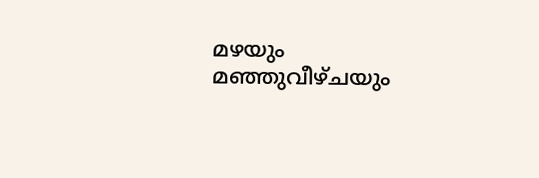മഴയും മഞ്ഞുവീഴ്‌ചയും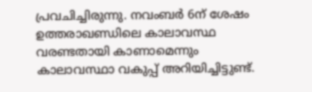പ്രവചിച്ചിരുന്നു. നവംബർ 6ന് ശേഷം ഉത്തരാഖണ്ഡിലെ കാലാവസ്ഥ വരണ്ടതായി കാണാമെന്നും കാലാവസ്ഥാ വകുപ്പ് അറിയിച്ചിട്ടുണ്ട്.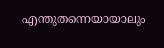എന്തുതന്നെയായാലും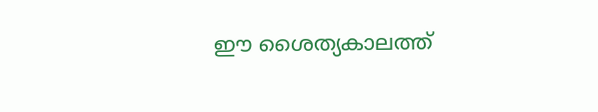ഈ ശൈത്യകാലത്ത്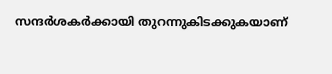സന്ദർശകർക്കായി തുറന്നുകിടക്കുകയാണ്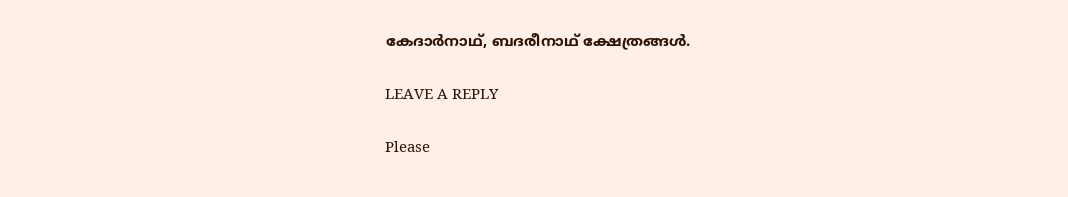കേദാർനാഥ്, ബദരീനാഥ് ക്ഷേത്രങ്ങൾ.

LEAVE A REPLY

Please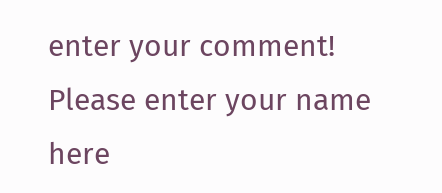enter your comment!
Please enter your name here